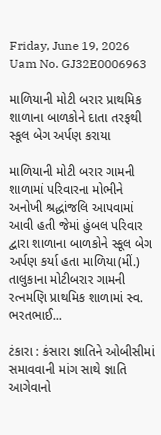Friday, June 19, 2026
Uam No. GJ32E0006963

માળિયાની મોટી બરાર પ્રાથમિક શાળાના બાળકોને દાતા તરફથી સ્કૂલ બેગ અર્પણ કરાયા

માળિયાની મોટી બરાર ગામની શાળામાં પરિવારના મોભીને અનોખી શ્રદ્ધાંજલિ આપવામાં આવી હતી જેમાં હુંબલ પરિવાર દ્વારા શાળાના બાળકોને સ્કૂલ બેગ અર્પણ કર્યા હતા માળિયા(મીં.) તાલુકાના મોટીબરાર ગામની રત્નમણિ પ્રાથમિક શાળામાં સ્વ. ભરતભાઈ...

ટંકારા : કંસારા જ્ઞાતિને ઓબીસીમાં સમાવવાની માંગ સાથે જ્ઞાતિ આગેવાનો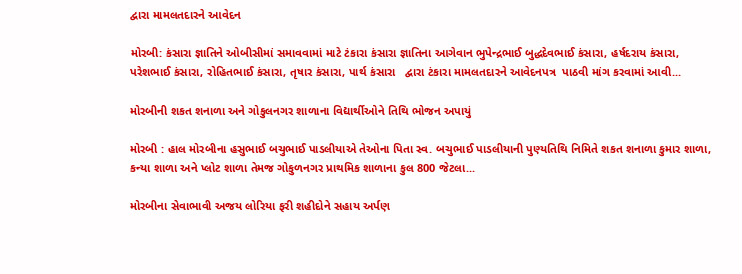દ્વારા મામલતદારને આવેદન

મોરબી: કંસારા જ્ઞાતિને ઓબીસીમાં સમાવવામાં માટે ટંકારા કંસારા જ્ઞાતિના આગેવાન ભુપેન્દ્રભાઈ બુદ્ધદેવભાઈ કંસારા, હર્ષદરાય કંસારા, પરેશભાઈ કંસારા, રોહિતભાઈ કંસારા, તૃષાર કંસારા, પાર્થ કંસારા   દ્વારા ટંકારા મામલતદારને આવેદનપત્ર  પાઠવી માંગ કરવામાં આવી...

મોરબીની શકત શનાળા અને ગોકુલનગર શાળાના વિદ્યાર્થીઓને તિથિ ભોજન અપાયું

મોરબી : હાલ મોરબીના હસુભાઈ બચુભાઈ પાડલીયાએ તેઓના પિતા સ્વ. બચુભાઈ પાડલીયાની પુણ્યતિથિ નિમિતે શકત શનાળા કુમાર શાળા, કન્યા શાળા અને પ્લોટ શાળા તેમજ ગોકુળનગર પ્રાથમિક શાળાના કુલ 800 જેટલા...

મોરબીના સેવાભાવી અજય લોરિયા ફરી શહીદોને સહાય અર્પણ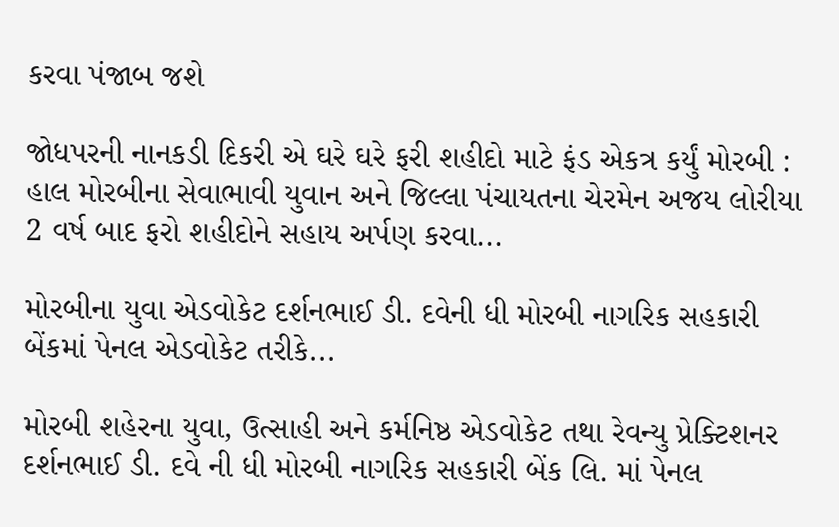કરવા પંજાબ જશે

જોધપરની નાનકડી દિકરી એ ઘરે ઘરે ફરી શહીદો માટે ફંડ એકત્ર કર્યું મોરબી : હાલ મોરબીના સેવાભાવી યુવાન અને જિલ્લા પંચાયતના ચેરમેન અજય લોરીયા 2 વર્ષ બાદ ફરો શહીદોને સહાય અર્પણ કરવા...

મોરબીના યુવા એડવોકેટ દર્શનભાઈ ડી. દવેની ધી મોરબી નાગરિક સહકારી બેંકમાં પેનલ એડવોકેટ તરીકે...

મોરબી શહેરના યુવા, ઉત્સાહી અને કર્મનિષ્ઠ એડવોકેટ તથા રેવન્યુ પ્રેક્ટિશનર દર્શનભાઈ ડી. દવે ની ધી મોરબી નાગરિક સહકારી બેંક લિ. માં પેનલ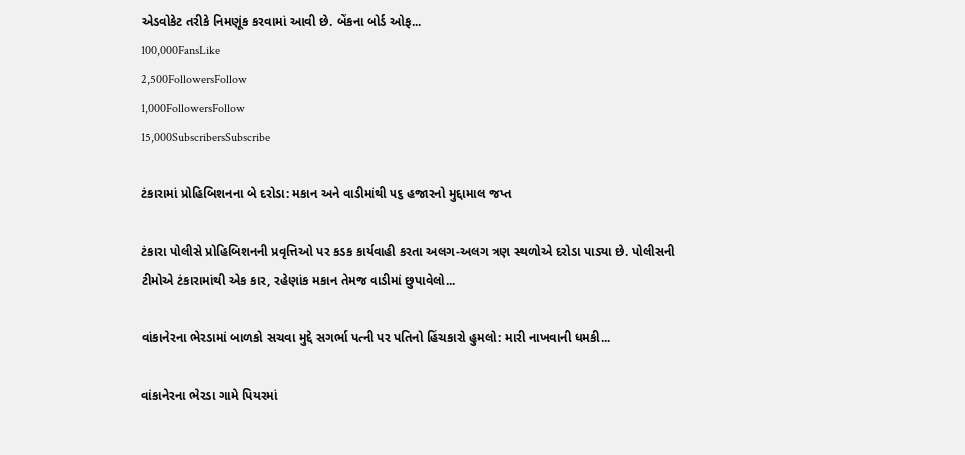એડવોકેટ તરીકે નિમણૂંક કરવામાં આવી છે. બેંકના બોર્ડ ઓફ...
100,000FansLike
2,500FollowersFollow
1,000FollowersFollow
15,000SubscribersSubscribe

ટંકારામાં પ્રોહિબિશનના બે દરોડા: મકાન અને વાડીમાંથી ૫૬ હજારનો મુદ્દામાલ જપ્ત

ટંકારા પોલીસે પ્રોહિબિશનની પ્રવૃત્તિઓ પર કડક કાર્યવાહી કરતા અલગ-અલગ ત્રણ સ્થળોએ દરોડા પાડ્યા છે. પોલીસની ટીમોએ ટંકારામાંથી એક કાર, રહેણાંક મકાન તેમજ વાડીમાં છુપાવેલો...

વાંકાનેરના ભેરડામાં બાળકો સચવા મુદ્દે સગર્ભા પત્ની પર પતિનો હિંચકારો હુમલો: મારી નાખવાની ધમકી...

વાંકાનેરના ભેરડા ગામે પિયરમાં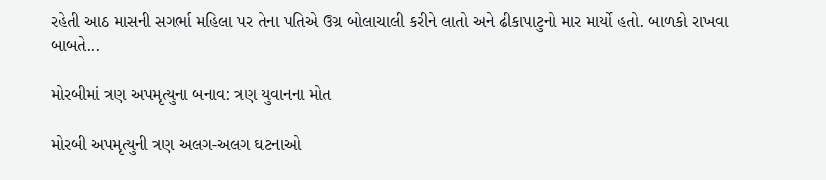રહેતી આઠ માસની સગર્ભા મહિલા પર તેના પતિએ ઉગ્ર બોલાચાલી કરીને લાતો અને ઢીકાપાટુનો માર માર્યો હતો. બાળકો રાખવા બાબતે...

મોરબીમાં ત્રણ અપમૃત્યુના બનાવ: ત્રણ યુવાનના મોત

મોરબી અપમૃત્યુની ત્રણ અલગ-અલગ ઘટનાઓ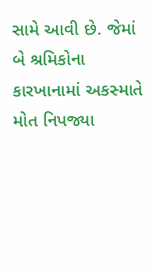સામે આવી છે. જેમાં બે શ્રમિકોના કારખાનામાં અકસ્માતે મોત નિપજ્યા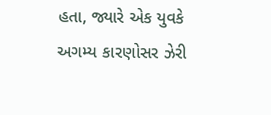હતા, જ્યારે એક યુવકે અગમ્ય કારણોસર ઝેરી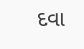દવા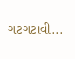ગટગટાવી...